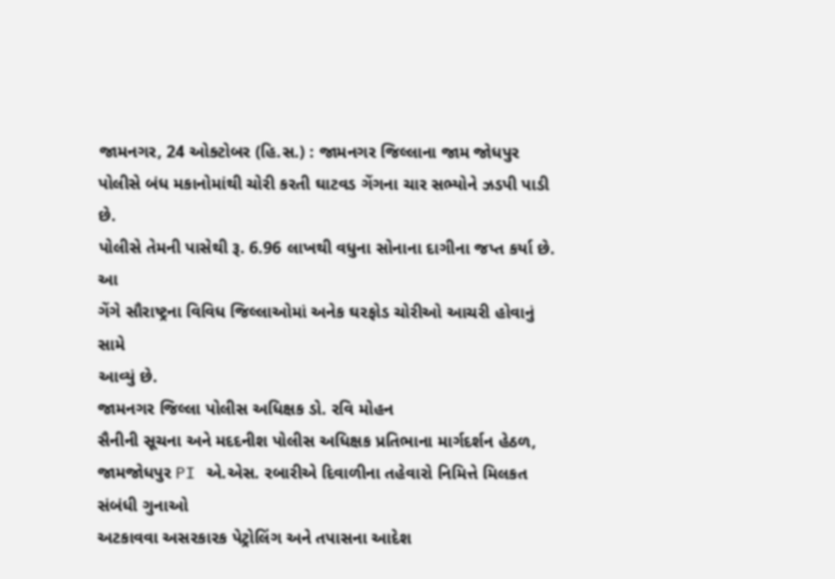જામનગર, 24 ઓક્ટોબર (હિ.સ.) : જામનગર જિલ્લાના જામ જોધપુર
પોલીસે બંધ મકાનોમાંથી ચોરી કરતી ઘાટવડ ગેંગના ચાર સભ્યોને ઝડપી પાડી છે.
પોલીસે તેમની પાસેથી રૂ. 6.96 લાખથી વધુના સોનાના દાગીના જપ્ત કર્યા છે. આ
ગેંગે સૌરાષ્ટ્રના વિવિધ જિલ્લાઓમાં અનેક ઘરફોડ ચોરીઓ આચરી હોવાનું સામે
આવ્યું છે.
જામનગર જિલ્લા પોલીસ અધિક્ષક ડો. રવિ મોહન
સૈનીની સૂચના અને મદદનીશ પોલીસ અધિક્ષક પ્રતિભાના માર્ગદર્શન હેઠળ,
જામજોધપુર PI એ.એસ. રબારીએ દિવાળીના તહેવારો નિમિત્તે મિલકત સંબંધી ગુનાઓ
અટકાવવા અસરકારક પેટ્રોલિંગ અને તપાસના આદેશ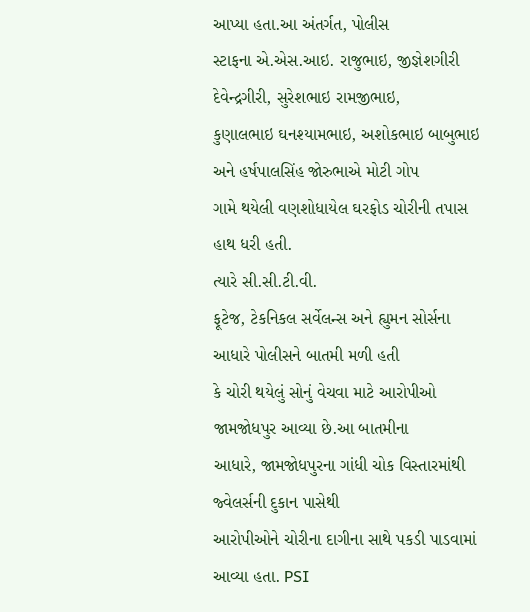આપ્યા હતા.આ અંતર્ગત, પોલીસ
સ્ટાફના એ.એસ.આઇ. રાજુભાઇ, જીજ્ઞેશગીરી દેવેન્દ્રગીરી, સુરેશભાઇ રામજીભાઇ,
કુણાલભાઇ ઘનશ્યામભાઇ, અશોકભાઇ બાબુભાઇ અને હર્ષપાલસિંહ જોરુભાએ મોટી ગોપ
ગામે થયેલી વણશોધાયેલ ઘરફોડ ચોરીની તપાસ હાથ ધરી હતી.
ત્યારે સી.સી.ટી.વી.
ફૂટેજ, ટેકનિકલ સર્વેલન્સ અને હ્યુમન સોર્સના આધારે પોલીસને બાતમી મળી હતી
કે ચોરી થયેલું સોનું વેચવા માટે આરોપીઓ જામજોધપુર આવ્યા છે.આ બાતમીના
આધારે, જામજોધપુરના ગાંધી ચોક વિસ્તારમાંથી જ્વેલર્સની દુકાન પાસેથી
આરોપીઓને ચોરીના દાગીના સાથે પકડી પાડવામાં આવ્યા હતા. PSI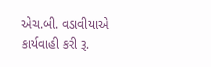એચ.બી. વડાવીયાએ
કાર્યવાહી કરી રૂ.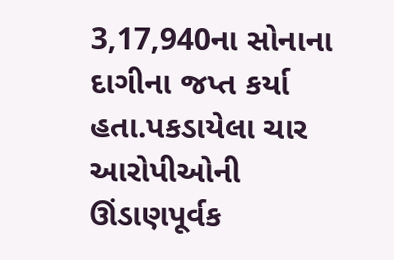3,17,940ના સોનાના દાગીના જપ્ત કર્યા હતા.પકડાયેલા ચાર
આરોપીઓની ઊંડાણપૂર્વક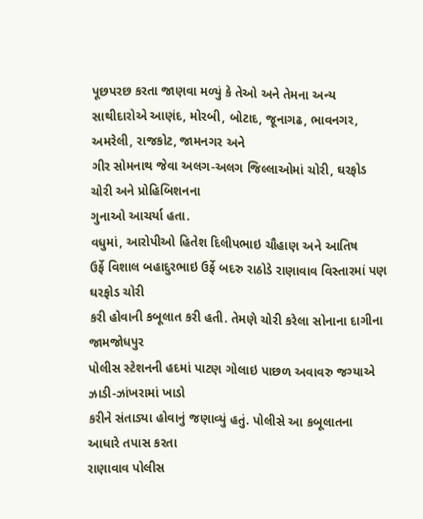પૂછપરછ કરતા જાણવા મળ્યું કે તેઓ અને તેમના અન્ય
સાથીદારોએ આણંદ, મોરબી, બોટાદ, જૂનાગઢ, ભાવનગર, અમરેલી, રાજકોટ, જામનગર અને
ગીર સોમનાથ જેવા અલગ-અલગ જિલ્લાઓમાં ચોરી, ઘરફોડ ચોરી અને પ્રોહિબિશનના
ગુનાઓ આચર્યા હતા.
વધુમાં, આરોપીઓ હિતેશ દિલીપભાઇ ચૌહાણ અને આતિષ
ઉર્ફે વિશાલ બહાદુરભાઇ ઉર્ફે બદરુ રાઠોડે રાણાવાવ વિસ્તારમાં પણ ઘરફોડ ચોરી
કરી હોવાની કબૂલાત કરી હતી. તેમણે ચોરી કરેલા સોનાના દાગીના જામજોધપુર
પોલીસ સ્ટેશનની હદમાં પાટણ ગોલાઇ પાછળ અવાવરુ જગ્યાએ ઝાડી-ઝાંખરામાં ખાડો
કરીને સંતાડ્યા હોવાનું જણાવ્યું હતું. પોલીસે આ કબૂલાતના આધારે તપાસ કરતા
રાણાવાવ પોલીસ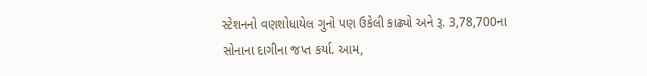સ્ટેશનનો વણશોધાયેલ ગુનો પણ ઉકેલી કાઢ્યો અને રૂ. 3,78,700ના
સોનાના દાગીના જપ્ત કર્યા. આમ,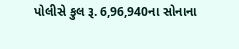પોલીસે કુલ રૂ. 6,96,940ના સોનાના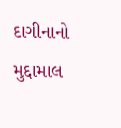દાગીનાનો
મુદ્દામાલ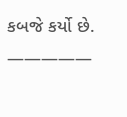કબજે કર્યો છે.
—————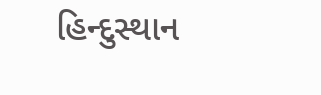હિન્દુસ્થાન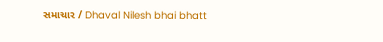સમાચાર / Dhaval Nilesh bhai bhatt